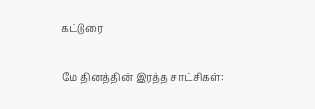கட்டுரை

மே தினத்தின் இரத்த சாட்சிகள்: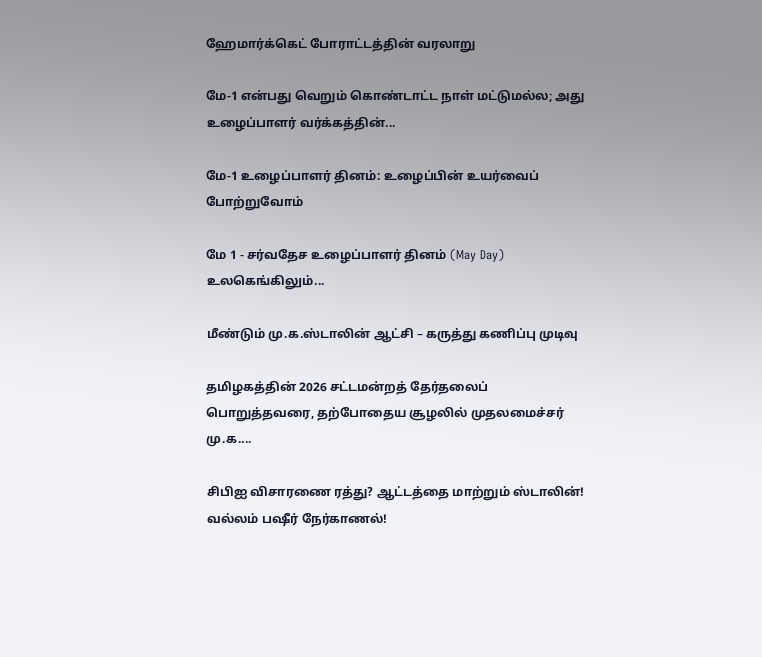ஹேமார்க்கெட் போராட்டத்தின் வரலாறு

மே-1 என்பது வெறும் கொண்டாட்ட நாள் மட்டுமல்ல; அது உழைப்பாளர் வர்க்கத்தின்...

மே-1 உழைப்பாளர் தினம்: உழைப்பின் உயர்வைப் போற்றுவோம்

மே 1 - சர்வதேச உழைப்பாளர் தினம் (May Day) உலகெங்கிலும்...

மீண்டும் மு.க.ஸ்டாலின் ஆட்சி – கருத்து கணிப்பு முடிவு

தமிழகத்தின் 2026 சட்டமன்றத் தேர்தலைப் பொறுத்தவரை, தற்போதைய சூழலில் முதலமைச்சர் மு.க....

சிபிஐ விசாரணை ரத்து? ஆட்டத்தை மாற்றும் ஸ்டாலின்! வல்லம் பஷீர் நேர்காணல்!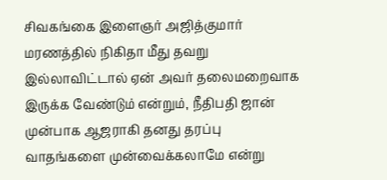சிவகங்கை இளைஞர் அஜித்குமார் மரணத்தில் நிகிதா மீது தவறு இல்லாவிட்டால் ஏன் அவர் தலைமறைவாக இருக்க வேண்டும் என்றும், நீதிபதி ஜான் முன்பாக ஆஜராகி தனது தரப்பு வாதங்களை முன்வைக்கலாமே என்று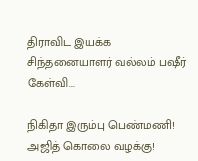திராவிட இயக்க சிந்தனையாளர் வல்லம் பஷீர் கேள்வி...

நிகிதா இரும்பு பெண்மணி! அஜித் கொலை வழக்கு!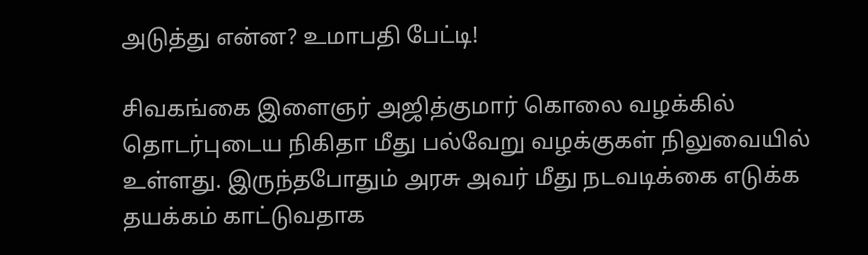அடுத்து என்ன? உமாபதி பேட்டி!

சிவகங்கை இளைஞர் அஜித்குமார் கொலை வழக்கில் தொடர்புடைய நிகிதா மீது பல்வேறு வழக்குகள் நிலுவையில் உள்ளது. இருந்தபோதும் அரசு அவர் மீது நடவடிக்கை எடுக்க தயக்கம் காட்டுவதாக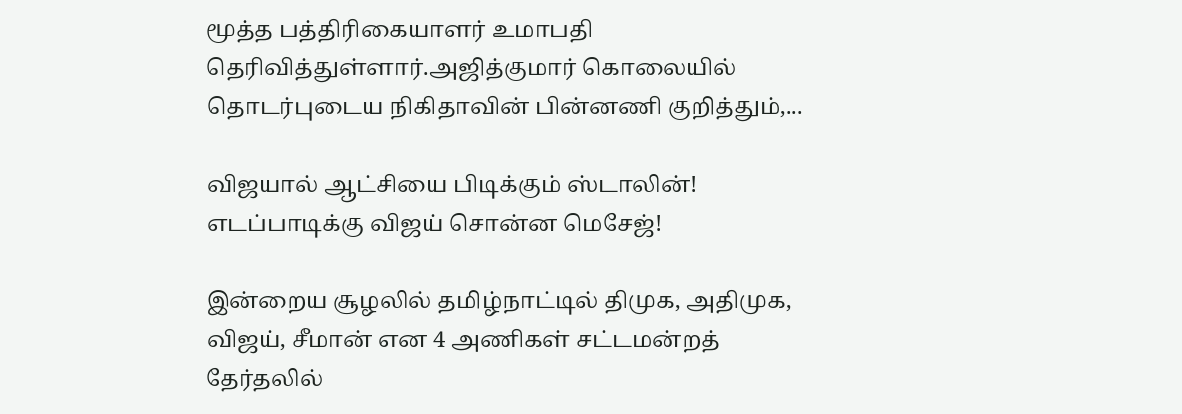மூத்த பத்திரிகையாளர் உமாபதி தெரிவித்துள்ளார்.அஜித்குமார் கொலையில் தொடர்புடைய நிகிதாவின் பின்னணி குறித்தும்,...

விஜயால் ஆட்சியை பிடிக்கும் ஸ்டாலின்! எடப்பாடிக்கு விஜய் சொன்ன மெசேஜ்!

இன்றைய சூழலில் தமிழ்நாட்டில் திமுக, அதிமுக, விஜய், சீமான் என 4 அணிகள் சட்டமன்றத் தேர்தலில்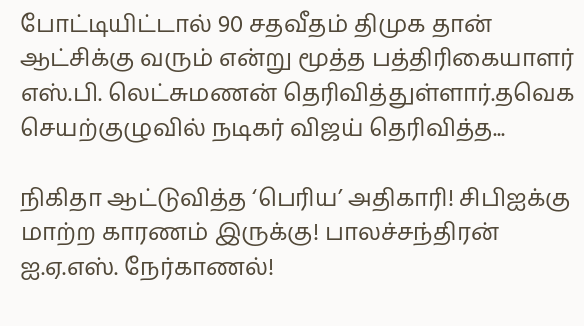போட்டியிட்டால் 90 சதவீதம் திமுக தான் ஆட்சிக்கு வரும் என்று மூத்த பத்திரிகையாளர் எஸ்.பி. லெட்சுமணன் தெரிவித்துள்ளார்.தவெக செயற்குழுவில் நடிகர் விஜய் தெரிவித்த...

நிகிதா ஆட்டுவித்த ‘பெரிய’ அதிகாரி! சிபிஐக்கு மாற்ற காரணம் இருக்கு! பாலச்சந்திரன் ஐ.ஏ.எஸ். நேர்காணல்!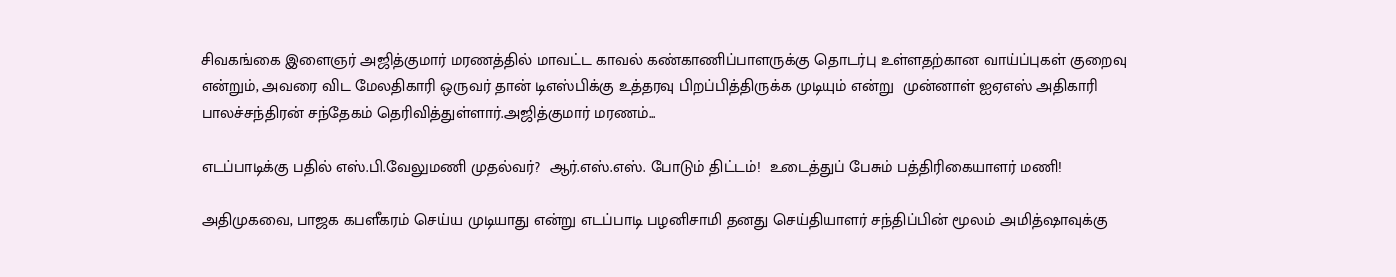சிவகங்கை இளைஞர் அஜித்குமார் மரணத்தில் மாவட்ட காவல் கண்காணிப்பாளருக்கு தொடர்பு உள்ளதற்கான வாய்ப்புகள் குறைவு என்றும், அவரை விட மேலதிகாரி ஒருவர் தான் டிஎஸ்பிக்கு உத்தரவு பிறப்பித்திருக்க முடியும் என்று  முன்னாள் ஐஏஎஸ் அதிகாரி பாலச்சந்திரன் சந்தேகம் தெரிவித்துள்ளார்.அஜித்குமார் மரணம்...

எடப்பாடிக்கு பதில் எஸ்.பி.வேலுமணி முதல்வர்?  ஆர்.எஸ்.எஸ். போடும் திட்டம்!  உடைத்துப் பேசும் பத்திரிகையாளர் மணி!

அதிமுகவை, பாஜக கபளீகரம் செய்ய முடியாது என்று எடப்பாடி பழனிசாமி தனது செய்தியாளர் சந்திப்பின் மூலம் அமித்ஷாவுக்கு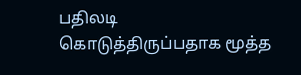பதிலடி கொடுத்திருப்பதாக மூத்த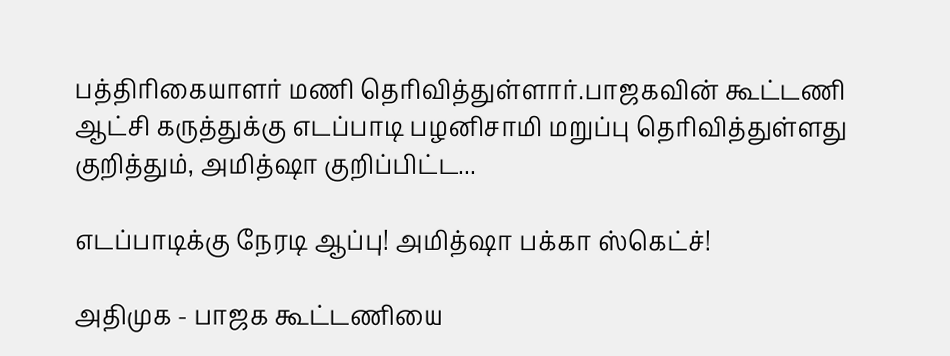பத்திரிகையாளர் மணி தெரிவித்துள்ளார்.பாஜகவின் கூட்டணி ஆட்சி கருத்துக்கு எடப்பாடி பழனிசாமி மறுப்பு தெரிவித்துள்ளது குறித்தும், அமித்ஷா குறிப்பிட்ட...

எடப்பாடிக்கு நேரடி ஆப்பு! அமித்ஷா பக்கா ஸ்கெட்ச்!

அதிமுக - பாஜக கூட்டணியை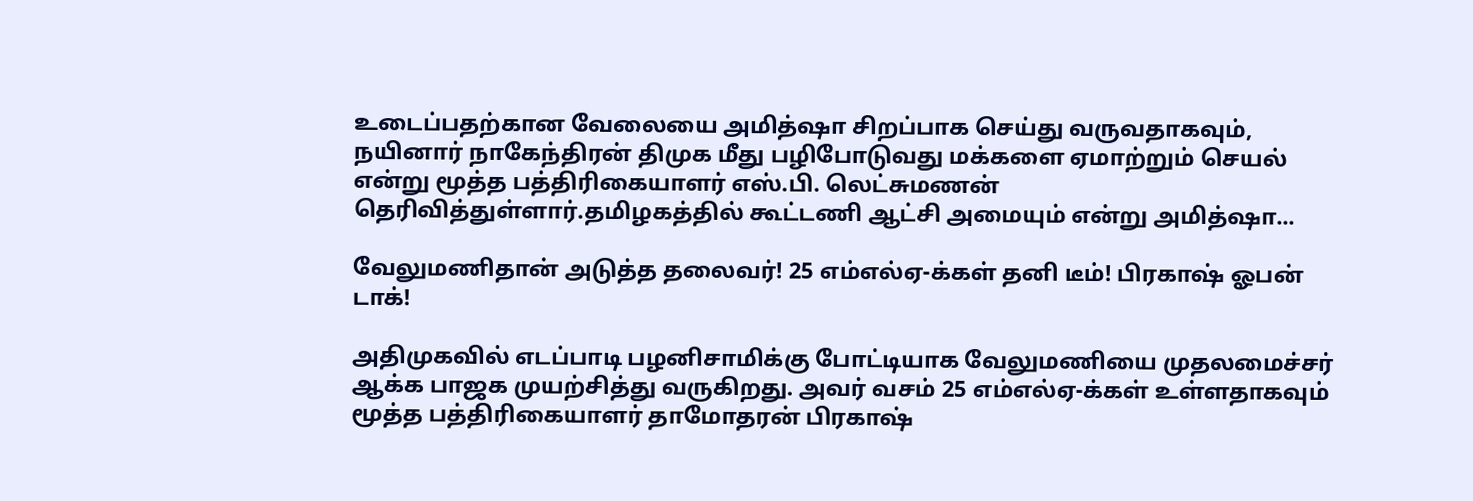உடைப்பதற்கான வேலையை அமித்ஷா சிறப்பாக செய்து வருவதாகவும், நயினார் நாகேந்திரன் திமுக மீது பழிபோடுவது மக்களை ஏமாற்றும் செயல் என்று மூத்த பத்திரிகையாளர் எஸ்.பி. லெட்சுமணன் தெரிவித்துள்ளார்.தமிழகத்தில் கூட்டணி ஆட்சி அமையும் என்று அமித்ஷா...

வேலுமணிதான் அடுத்த தலைவர்! 25 எம்எல்ஏ-க்கள் தனி டீம்! பிரகாஷ் ஓபன் டாக்!

அதிமுகவில் எடப்பாடி பழனிசாமிக்கு போட்டியாக வேலுமணியை முதலமைச்சர் ஆக்க பாஜக முயற்சித்து வருகிறது. அவர் வசம் 25 எம்எல்ஏ-க்கள் உள்ளதாகவும்  மூத்த பத்திரிகையாளர் தாமோதரன் பிரகாஷ்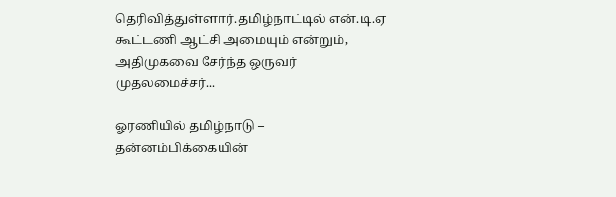தெரிவித்துள்ளார்.தமிழ்நாட்டில் என்.டி.ஏ கூட்டணி ஆட்சி அமையும் என்றும், அதிமுகவை சேர்ந்த ஒருவர் முதலமைச்சர்...

ஓரணியில் தமிழ்நாடு – தன்னம்பிக்கையின்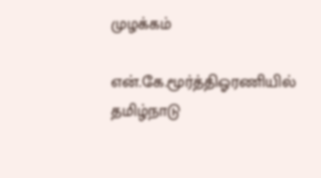முழக்கம்

என்.கே.மூர்த்திஓரணியில் தமிழ்நாடு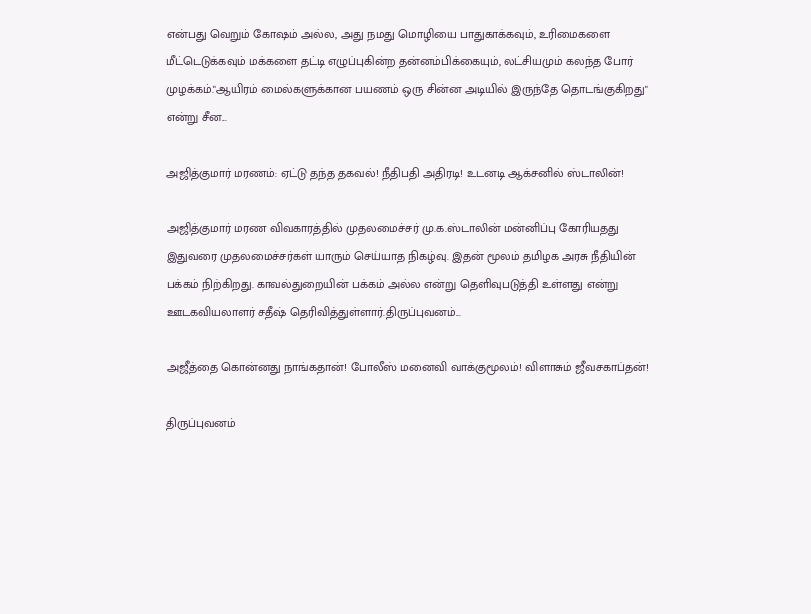என்பது வெறும் கோஷம் அல்ல, அது நமது மொழியை பாதுகாக்கவும், உரிமைகளை மீட்டெடுக்கவும் மக்களை தட்டி எழுப்புகின்ற தன்னம்பிக்கையும், லட்சியமும் கலந்த போர் முழக்கம்."ஆயிரம் மைல்களுக்கான பயணம் ஒரு சின்ன அடியில் இருந்தே தொடங்குகிறது" என்று சீன...

அஜித்குமார் மரணம்: ஏட்டு தந்த தகவல்! நீதிபதி அதிரடி! உடனடி ஆக்சனில் ஸ்டாலின்!

அஜித்குமார் மரண விவகாரத்தில் முதலமைச்சர் மு.க.ஸ்டாலின் மன்னிப்பு கோரியதது இதுவரை முதலமைச்சர்கள் யாரும் செய்யாத நிகழ்வு. இதன் மூலம் தமிழக அரசு நீதியின் பக்கம் நிற்கிறது. காவல்துறையின் பக்கம் அல்ல என்று தெளிவுபடுத்தி உள்ளது என்று ஊடகவியலாளர் சதீஷ் தெரிவித்துள்ளார்.திருப்புவனம்...

அஜீத்தை கொன்னது நாங்கதான்! போலீஸ் மனைவி வாக்குமூலம்! விளாசும் ஜீவசகாப்தன்!

திருப்புவனம்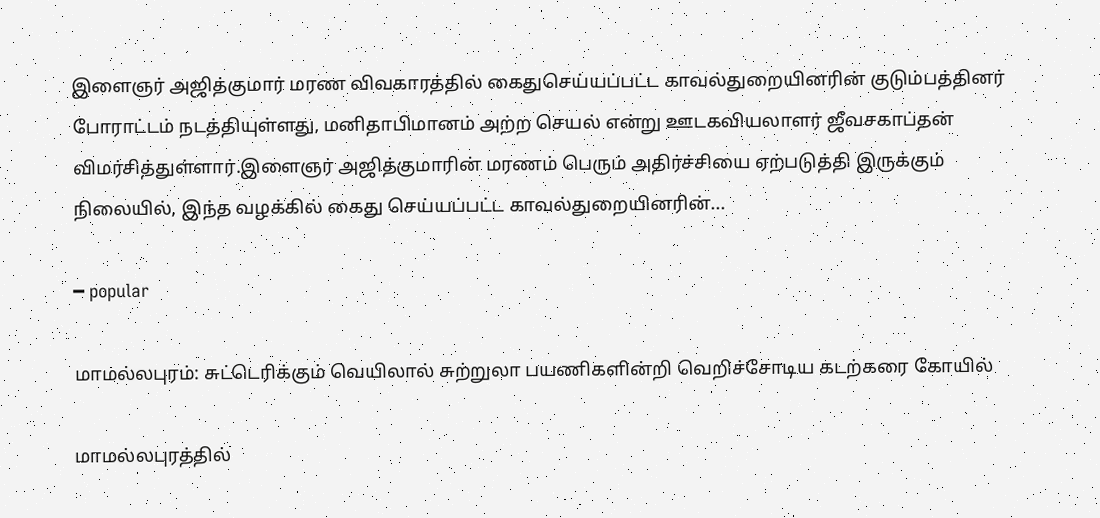இளைஞர் அஜித்குமார் மரண விவகாரத்தில் கைதுசெய்யப்பட்ட காவல்துறையினரின் குடும்பத்தினர் போராட்டம் நடத்தியுள்ளது, மனிதாபிமானம் அற்ற செயல் என்று ஊடகவியலாளர் ஜீவசகாப்தன் விமர்சித்துள்ளார்.இளைஞர் அஜித்குமாரின் மரணம் பெரும் அதிர்ச்சியை ஏற்படுத்தி இருக்கும் நிலையில், இந்த வழக்கில் கைது செய்யப்பட்ட காவல்துறையினரின்...

━ popular

மாமல்லபுரம்: சுட்டெரிக்கும் வெயிலால் சுற்றுலா பயணிகளின்றி வெறிச்சோடிய கடற்கரை கோயில்

மாமல்லபுரத்தில்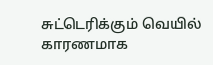சுட்டெரிக்கும் வெயில் காரணமாக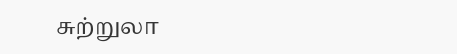சுற்றுலா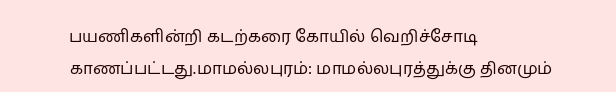பயணிகளின்றி கடற்கரை கோயில் வெறிச்சோடி காணப்பட்டது.மாமல்லபுரம்: மாமல்லபுரத்துக்கு தினமும்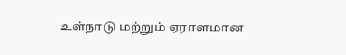உள்நாடு மற்றும் ஏராளமான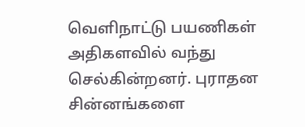வெளிநாட்டு பயணிகள் அதிகளவில் வந்து செல்கின்றனர். புராதன சின்னங்களை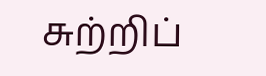சுற்றிப்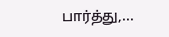பார்த்து,...